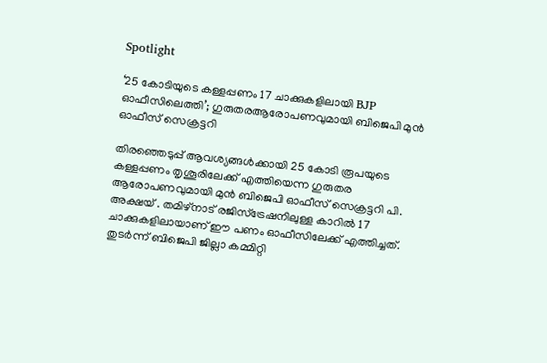Spotlight

‘25 കോടിയുടെ കള്ളപ്പണം 17 ചാക്കുകളിലായി BJP ഓഫീസിലെത്തി’; ഗുരുതരആരോപണവുമായി ബിജെപി മുൻ ഓഫീസ് സെക്രട്ടറി

തിരഞ്ഞെടുപ്പ് ആവശ്യങ്ങൾക്കായി 25 കോടി രൂപയുടെ കള്ളപ്പണം തൃശൂരിലേക്ക് എത്തിയെന്ന ഗുരുതര ആരോപണവുമായി മുൻ ബിജെപി ഓഫീസ് സെക്രട്ടറി പി. അക്ഷയ് . തമിഴ്‌നാട് രജിസ്‌ട്രേഷനിലുള്ള കാറിൽ 17 ചാക്കുകളിലായാണ് ഈ പണം ഓഫീസിലേക്ക് എത്തിച്ചത്. തുടർന്ന് ബിജെപി ജില്ലാ കമ്മിറ്റി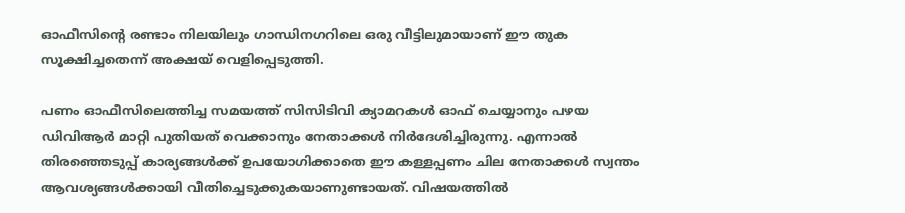ഓഫീസിന്റെ രണ്ടാം നിലയിലും ഗാന്ധിനഗറിലെ ഒരു വീട്ടിലുമായാണ് ഈ തുക സൂക്ഷിച്ചതെന്ന് അക്ഷയ് വെളിപ്പെടുത്തി.

പണം ഓഫീസിലെത്തിച്ച സമയത്ത് സിസിടിവി ക്യാമറകൾ ഓഫ് ചെയ്യാനും പഴയ ഡിവിആർ മാറ്റി പുതിയത് വെക്കാനും നേതാക്കൾ നിർദേശിച്ചിരുന്നു. എന്നാൽ തിരഞ്ഞെടുപ്പ് കാര്യങ്ങൾക്ക് ഉപയോഗിക്കാതെ ഈ കള്ളപ്പണം ചില നേതാക്കൾ സ്വന്തം ആവശ്യങ്ങൾക്കായി വീതിച്ചെടുക്കുകയാണുണ്ടായത്. വിഷയത്തിൽ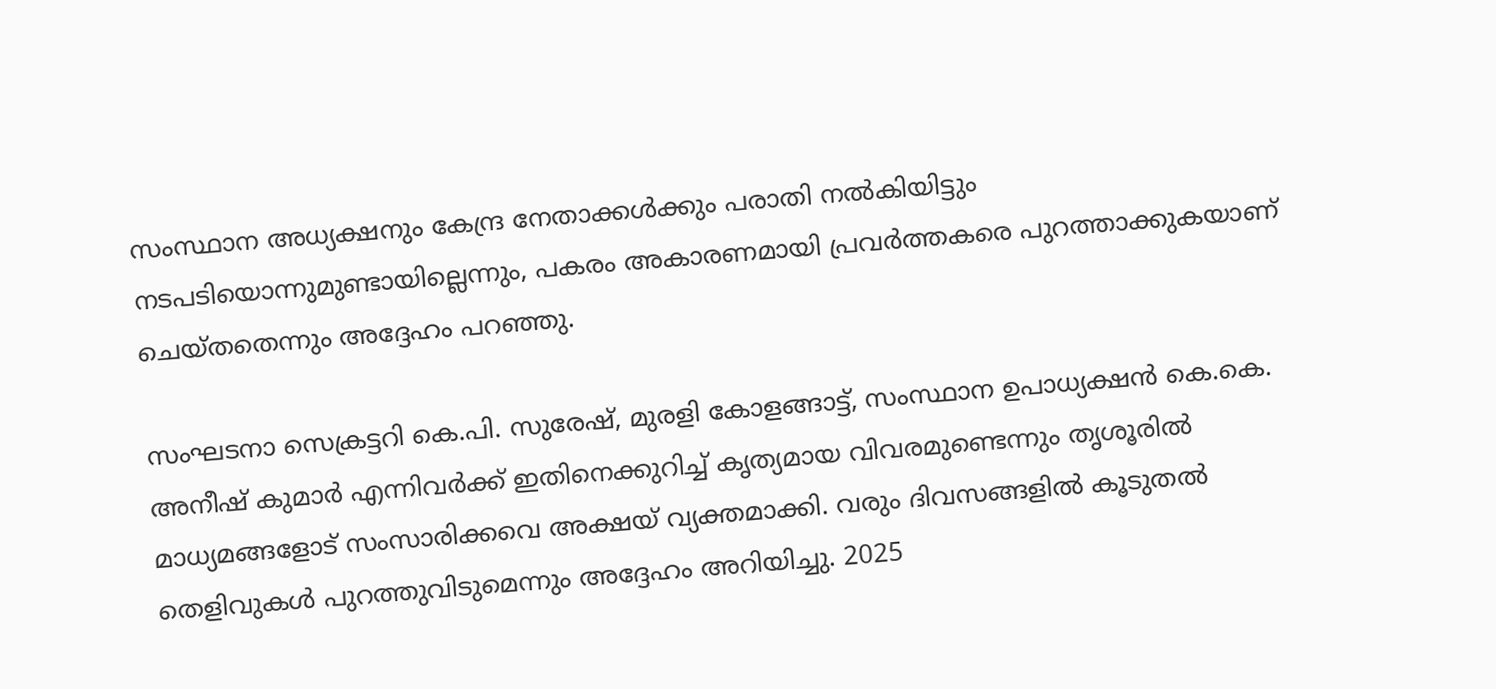സംസ്ഥാന അധ്യക്ഷനും കേന്ദ്ര നേതാക്കൾക്കും പരാതി നൽകിയിട്ടും നടപടിയൊന്നുമുണ്ടായില്ലെന്നും, പകരം അകാരണമായി പ്രവർത്തകരെ പുറത്താക്കുകയാണ് ചെയ്തതെന്നും അദ്ദേഹം പറഞ്ഞു.

സംഘടനാ സെക്രട്ടറി കെ.പി. സുരേഷ്, മുരളി കോളങ്ങാട്ട്, സംസ്ഥാന ഉപാധ്യക്ഷൻ കെ.കെ. അനീഷ് കുമാർ എന്നിവർക്ക് ഇതിനെക്കുറിച്ച് കൃത്യമായ വിവരമുണ്ടെന്നും തൃശൂരിൽ മാധ്യമങ്ങളോട് സംസാരിക്കവെ അക്ഷയ് വ്യക്തമാക്കി. വരും ദിവസങ്ങളിൽ കൂടുതൽ തെളിവുകൾ പുറത്തുവിടുമെന്നും അദ്ദേഹം അറിയിച്ചു. 2025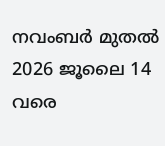നവംബർ മുതൽ 2026 ജൂലൈ 14 വരെ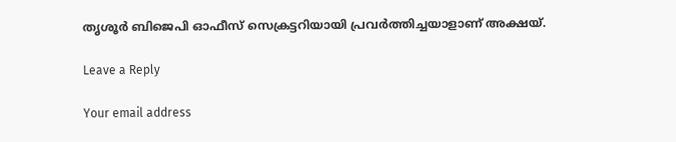തൃശൂർ ബിജെപി ഓഫീസ് സെക്രട്ടറിയായി പ്രവർത്തിച്ചയാളാണ് അക്ഷയ്.

Leave a Reply

Your email address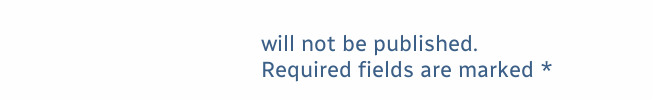will not be published. Required fields are marked *